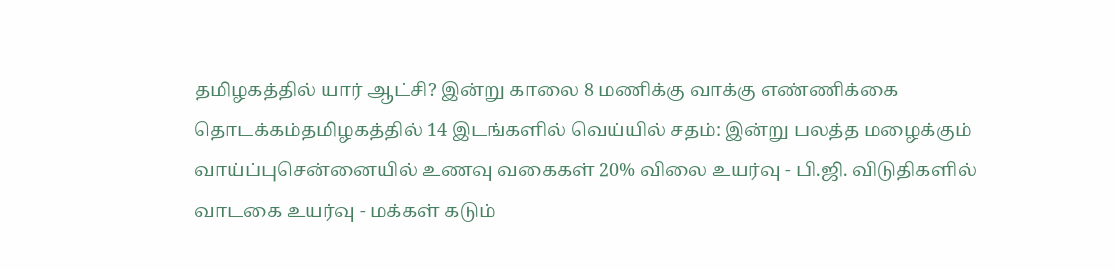தமிழகத்தில் யார் ஆட்சி? இன்று காலை 8 மணிக்கு வாக்கு எண்ணிக்கை தொடக்கம்தமிழகத்தில் 14 இடங்களில் வெய்யில் சதம்: இன்று பலத்த மழைக்கும் வாய்ப்புசென்னையில் உணவு வகைகள் 20% விலை உயர்வு - பி.ஜி. விடுதிகளில் வாடகை உயர்வு - மக்கள் கடும்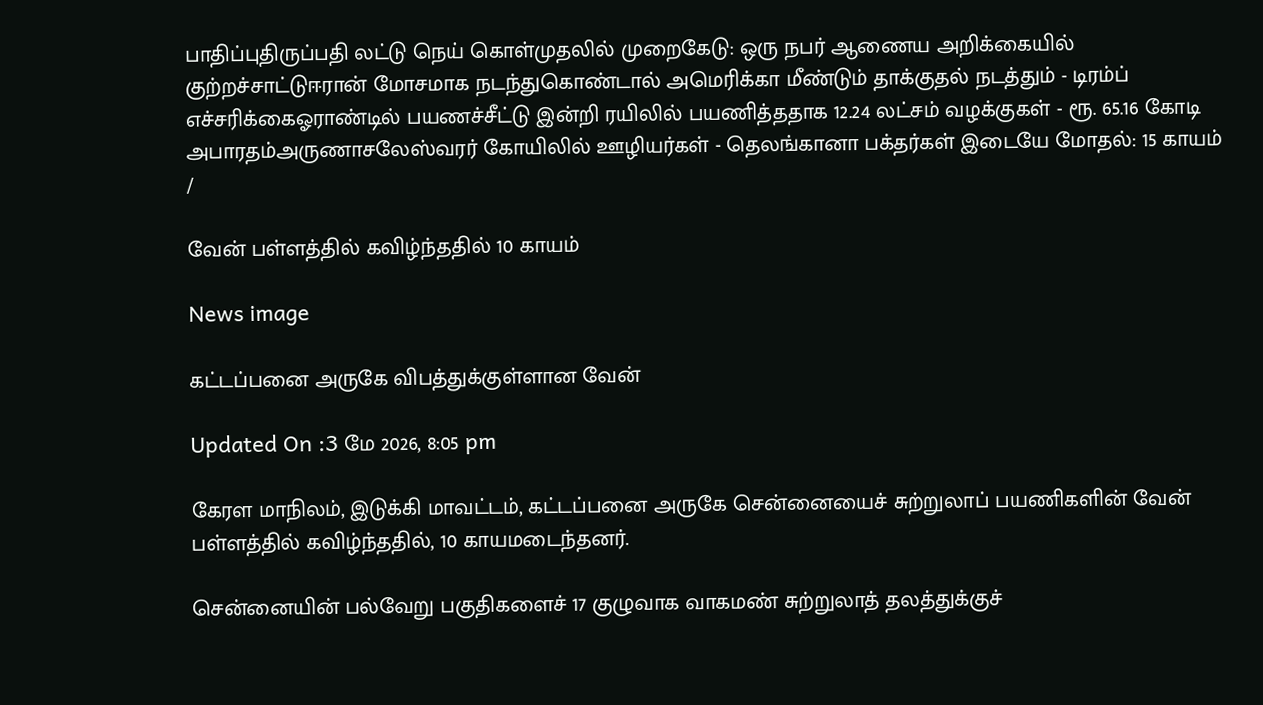பாதிப்புதிருப்பதி லட்டு நெய் கொள்முதலில் முறைகேடு: ஒரு நபர் ஆணைய அறிக்கையில் குற்றச்சாட்டுஈரான் மோசமாக நடந்துகொண்டால் அமெரிக்கா மீண்டும் தாக்குதல் நடத்தும் - டிரம்ப் எச்சரிக்கைஓராண்டில் பயணச்சீட்டு இன்றி ரயிலில் பயணித்ததாக 12.24 லட்சம் வழக்குகள் - ரூ. 65.16 கோடி அபாரதம்அருணாசலேஸ்வரர் கோயிலில் ஊழியர்கள் - தெலங்கானா பக்தர்கள் இடையே மோதல்: 15 காயம்
/

வேன் பள்ளத்தில் கவிழ்ந்ததில் 10 காயம்

News image

கட்டப்பனை அருகே விபத்துக்குள்ளான வேன்

Updated On :3 மே 2026, 8:05 pm

கேரள மாநிலம், இடுக்கி மாவட்டம், கட்டப்பனை அருகே சென்னையைச் சுற்றுலாப் பயணிகளின் வேன் பள்ளத்தில் கவிழ்ந்ததில், 10 காயமடைந்தனர்.

சென்னையின் பல்வேறு பகுதிகளைச் 17 குழுவாக வாகமண் சுற்றுலாத் தலத்துக்குச்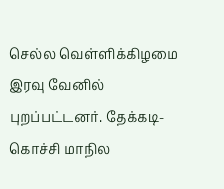செல்ல வெள்ளிக்கிழமை இரவு வேனில் புறப்பட்டனர். தேக்கடி- கொச்சி மாநில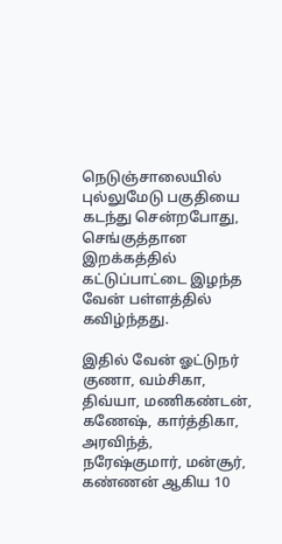நெடுஞ்சாலையில் புல்லுமேடு பகுதியை கடந்து சென்றபோது, செங்குத்தான இறக்கத்தில் கட்டுப்பாட்டை இழந்த வேன் பள்ளத்தில் கவிழ்ந்தது.

இதில் வேன் ஓட்டுநர் குணா, வம்சிகா, திவ்யா, மணிகண்டன், கணேஷ், கார்த்திகா, அரவிந்த், நரேஷ்குமார், மன்சூர், கண்ணன் ஆகிய 10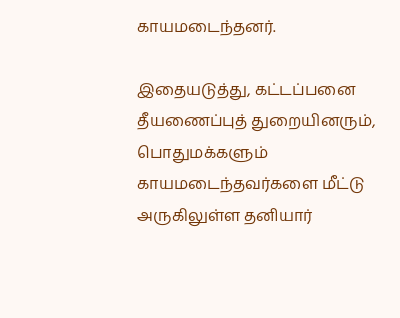காயமடைந்தனர்.

இதையடுத்து, கட்டப்பனை தீயணைப்புத் துறையினரும், பொதுமக்களும் காயமடைந்தவர்களை மீட்டு அருகிலுள்ள தனியார்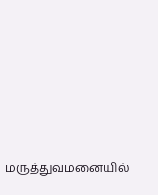மருத்துவமனையில்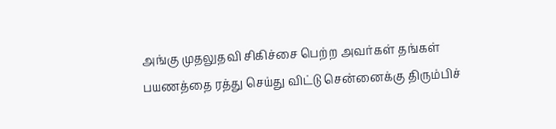அங்கு முதலுதவி சிகிச்சை பெற்ற அவர்கள் தங்கள் பயணத்தை ரத்து செய்து விட்டு சென்னைக்கு திரும்பிச்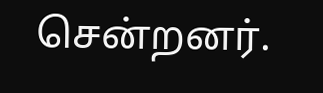சென்றனர்.